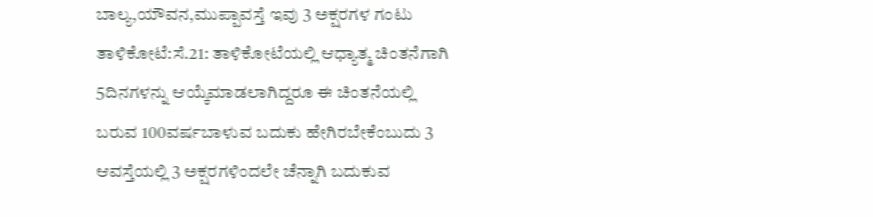ಬಾಲ್ಯ,ಯೌವನ,ಮುಪ್ಪಾವಸ್ತೆ ಇವು 3 ಅಕ್ಷರಗಳ ಗಂಟು
ತಾಳಿಕೋಟೆ:ಸೆ.21: ತಾಳಿಕೋಟೆಯಲ್ಲಿ ಆಧ್ಯಾತ್ಮ ಚಿಂತನೆಗಾಗಿ 5ದಿನಗಳನ್ನು ಆಯ್ಕೆಮಾಡಲಾಗಿದ್ದರೂ ಈ ಚಿಂತನೆಯಲ್ಲಿ ಬರುವ 100ವರ್ಷಬಾಳುವ ಬದುಕು ಹೇಗಿರಬೇಕೆಂಬುದು 3 ಆವಸ್ತೆಯಲ್ಲಿ 3 ಅಕ್ಷರಗಳಿಂದಲೇ ಚೆನ್ನಾಗಿ ಬದುಕುವ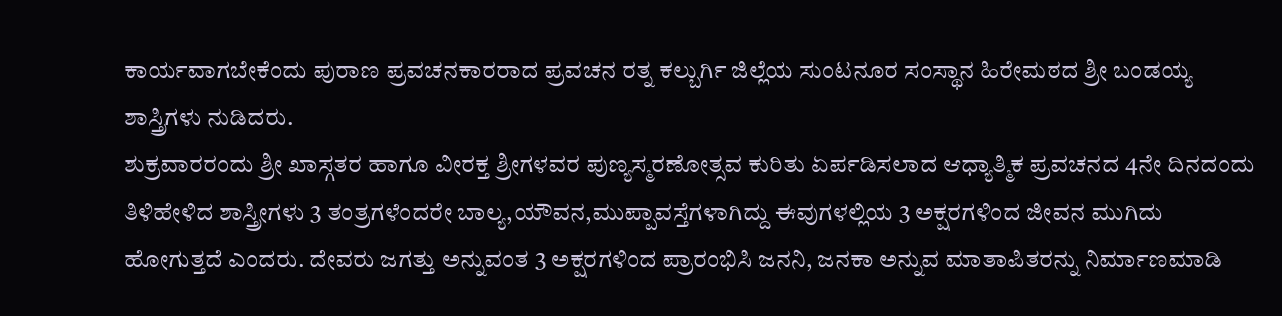ಕಾರ್ಯವಾಗಬೇಕೆಂದು ಪುರಾಣ ಪ್ರವಚನಕಾರರಾದ ಪ್ರವಚನ ರತ್ನ ಕಲ್ಬುರ್ಗಿ ಜಿಲ್ಲೆಯ ಸುಂಟನೂರ ಸಂಸ್ಥಾನ ಹಿರೇಮಠದ ಶ್ರೀ ಬಂಡಯ್ಯ ಶಾಸ್ತ್ರಿಗಳು ನುಡಿದರು.
ಶುಕ್ರವಾರರಂದು ಶ್ರೀ ಖಾಸ್ಗತರ ಹಾಗೂ ವೀರಕ್ತ ಶ್ರೀಗಳವರ ಪುಣ್ಯಸ್ಮರಣೋತ್ಸವ ಕುರಿತು ಏರ್ಪಡಿಸಲಾದ ಆಧ್ಯಾತ್ಮಿಕ ಪ್ರವಚನದ 4ನೇ ದಿನದಂದು ತಿಳಿಹೇಳಿದ ಶಾಸ್ತ್ರೀಗಳು 3 ತಂತ್ರಗಳೆಂದರೇ ಬಾಲ್ಯ,ಯೌವನ,ಮುಪ್ಪಾವಸ್ತೆಗಳಾಗಿದ್ದು ಈವುಗಳಲ್ಲಿಯ 3 ಅಕ್ಷರಗಳಿಂದ ಜೀವನ ಮುಗಿದು ಹೋಗುತ್ತದೆ ಎಂದರು. ದೇವರು ಜಗತ್ತು ಅನ್ನುವಂತ 3 ಅಕ್ಷರಗಳಿಂದ ಪ್ರಾರಂಭಿಸಿ ಜನನಿ, ಜನಕಾ ಅನ್ನುವ ಮಾತಾಪಿತರನ್ನು ನಿರ್ಮಾಣಮಾಡಿ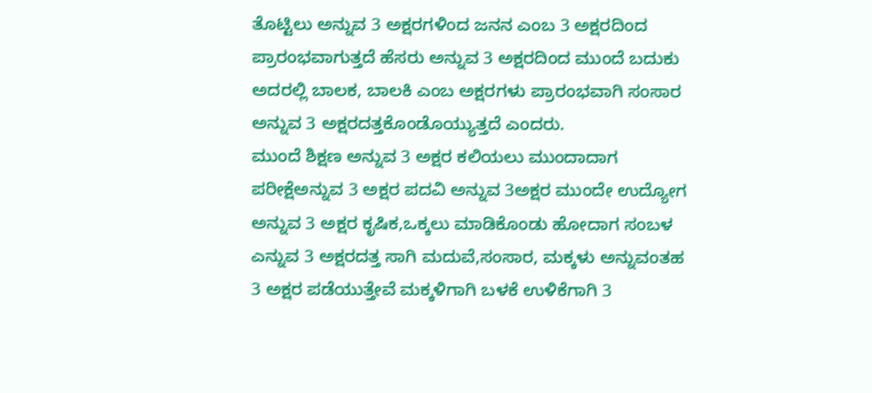ತೊಟ್ಟಿಲು ಅನ್ನುವ 3 ಅಕ್ಷರಗಳಿಂದ ಜನನ ಎಂಬ 3 ಅಕ್ಷರದಿಂದ ಪ್ರಾರಂಭವಾಗುತ್ತದೆ ಹೆಸರು ಅನ್ನುವ 3 ಅಕ್ಷರದಿಂದ ಮುಂದೆ ಬದುಕು ಅದರಲ್ಲಿ ಬಾಲಕ, ಬಾಲಕಿ ಎಂಬ ಅಕ್ಷರಗಳು ಪ್ರಾರಂಭವಾಗಿ ಸಂಸಾರ ಅನ್ನುವ 3 ಅಕ್ಷರದತ್ತಕೊಂಡೊಯ್ಯುತ್ತದೆ ಎಂದರು.
ಮುಂದೆ ಶಿಕ್ಷಣ ಅನ್ನುವ 3 ಅಕ್ಷರ ಕಲಿಯಲು ಮುಂದಾದಾಗ ಪರೀಕ್ಷೆಅನ್ನುವ 3 ಅಕ್ಷರ ಪದವಿ ಅನ್ನುವ 3ಅಕ್ಷರ ಮುಂದೇ ಉದ್ಯೋಗ ಅನ್ನುವ 3 ಅಕ್ಷರ ಕೃಷಿಕ,ಒಕ್ಕಲು ಮಾಡಿಕೊಂಡು ಹೋದಾಗ ಸಂಬಳ ಎನ್ನುವ 3 ಅಕ್ಷರದತ್ತ ಸಾಗಿ ಮದುವೆ,ಸಂಸಾರ, ಮಕ್ಕಳು ಅನ್ನುವಂತಹ 3 ಅಕ್ಷರ ಪಡೆಯುತ್ತೇವೆ ಮಕ್ಕಳಿಗಾಗಿ ಬಳಕೆ ಉಳಿಕೆಗಾಗಿ 3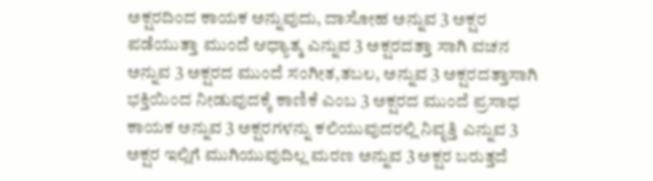ಅಕ್ಷರದಿಂದ ಕಾಯಕ ಅನ್ನುವುದು, ದಾಸೋಹ ಅನ್ನುವ 3 ಅಕ್ಷರ ಪಡೆಯುತ್ತಾ ಮುಂದೆ ಆಧ್ಯಾತ್ಮ ಎನ್ನುವ 3 ಅಕ್ಷರದತ್ತಾ ಸಾಗಿ ವಚನ ಅನ್ನುವ 3 ಅಕ್ಷರದ ಮುಂದೆ ಸಂಗೀತ,ತಬಲ, ಅನ್ನುವ 3 ಅಕ್ಷರದತ್ತಾಸಾಗಿ ಭಕ್ತಿಯಿಂದ ನೀಡುವುದಕ್ಕೆ ಕಾಣಿಕೆ ಎಂಬ 3 ಅಕ್ಷರದ ಮುಂದೆ ಪ್ರಸಾಧ ಕಾಯಕ ಅನ್ನುವ 3 ಅಕ್ಷರಗಳನ್ನು ಕಲಿಯುವುದರಲ್ಲಿ ನಿವೃತ್ತಿ ಎನ್ನುವ 3 ಅಕ್ಷರ ಇಲ್ಲಿಗೆ ಮುಗಿಯುವುದಿಲ್ಲ ಮರಣ ಅನ್ನುವ 3 ಅಕ್ಷರ ಬರುತ್ತದೆ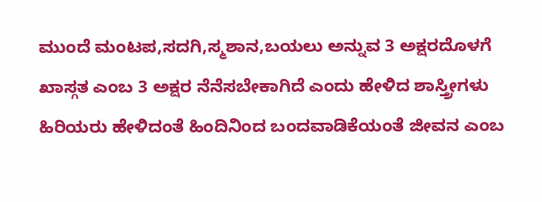ಮುಂದೆ ಮಂಟಪ,ಸದಗಿ,ಸ್ಮಶಾನ,ಬಯಲು ಅನ್ನುವ 3 ಅಕ್ಷರದೊಳಗೆ ಖಾಸ್ಗತ ಎಂಬ 3 ಅಕ್ಷರ ನೆನೆಸಬೇಕಾಗಿದೆ ಎಂದು ಹೇಳಿದ ಶಾಸ್ತ್ರೀಗಳು ಹಿರಿಯರು ಹೇಳಿದಂತೆ ಹಿಂದಿನಿಂದ ಬಂದವಾಡಿಕೆಯಂತೆ ಜೀವನ ಎಂಬ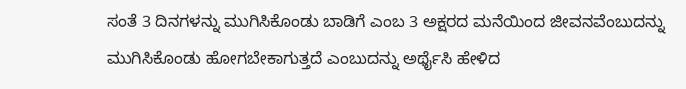ಸಂತೆ 3 ದಿನಗಳನ್ನು ಮುಗಿಸಿಕೊಂಡು ಬಾಡಿಗೆ ಎಂಬ 3 ಅಕ್ಷರದ ಮನೆಯಿಂದ ಜೀವನವೆಂಬುದನ್ನು ಮುಗಿಸಿಕೊಂಡು ಹೋಗಬೇಕಾಗುತ್ತದೆ ಎಂಬುದನ್ನು ಅರ್ಥೈಸಿ ಹೇಳಿದ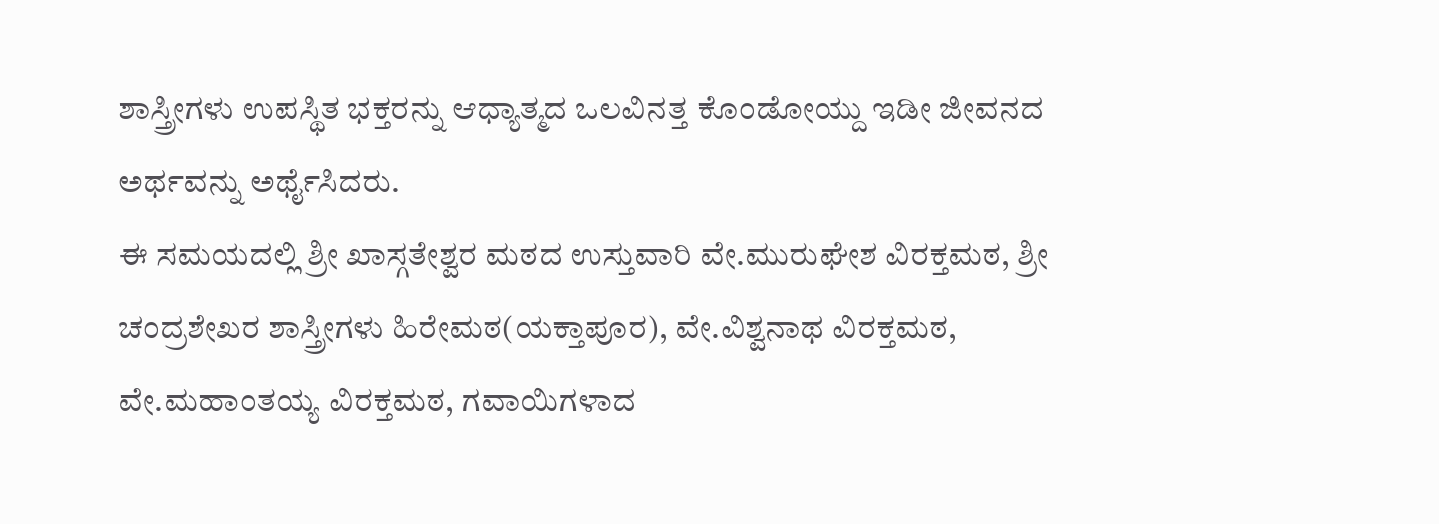ಶಾಸ್ತ್ರೀಗಳು ಉಪಸ್ಥಿತ ಭಕ್ತರನ್ನು ಆಧ್ಯಾತ್ಮದ ಒಲವಿನತ್ತ ಕೊಂಡೋಯ್ದು ಇಡೀ ಜೀವನದ ಅರ್ಥವನ್ನು ಅರ್ಥೈಸಿದರು.
ಈ ಸಮಯದಲ್ಲಿ ಶ್ರೀ ಖಾಸ್ಗತೇಶ್ವರ ಮಠದ ಉಸ್ತುವಾರಿ ವೇ.ಮುರುಘೇಶ ವಿರಕ್ತಮಠ, ಶ್ರೀ ಚಂದ್ರಶೇಖರ ಶಾಸ್ತ್ರೀಗಳು ಹಿರೇಮಠ(ಯಕ್ತಾಪೂರ), ವೇ.ವಿಶ್ವನಾಥ ವಿರಕ್ತಮಠ, ವೇ.ಮಹಾಂತಯ್ಯ ವಿರಕ್ತಮಠ, ಗವಾಯಿಗಳಾದ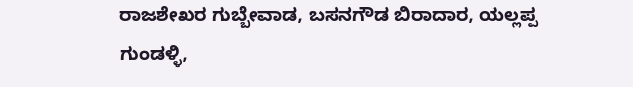ರಾಜಶೇಖರ ಗುಬ್ಬೇವಾಡ, ಬಸನಗೌಡ ಬಿರಾದಾರ, ಯಲ್ಲಪ್ಪ ಗುಂಡಳ್ಳಿ,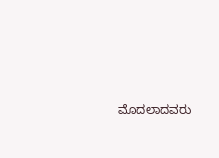ಮೊದಲಾದವರು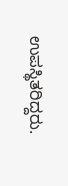ಉಪಸ್ಥಿತರಿದ್ದರು.